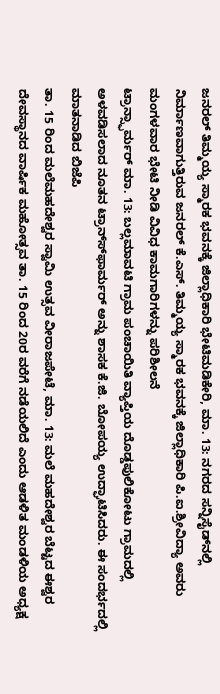ಜನರಲ್ ತಿಮ್ಮಯ್ಯ ಸ್ಮಾರಕ ಭವನಕ್ಕೆ ಜಿಲ್ಲಾಧಿಕಾರಿ ಭೇಟಿಮಡಿಕೇರಿ, ಮಾ. 13: ನಗರದ ಸನ್ನಿಸೈಡ್‍ನಲ್ಲಿ ನಿರ್ಮಾಣವಾಗುತ್ತಿರುವ ಜನರಲ್ ಕೆ.ಎಸ್. ತಿಮ್ಮಯ್ಯ ಸ್ಮಾರಕ ಭವನಕ್ಕೆ ಜಿಲ್ಲಾಧಿಕಾರಿ ಪಿ.ಐ.ಶ್ರೀವಿದ್ಯಾ ಅವರು ಮಂಗಳವಾರ ಭೇಟಿ ನೀಡಿ ವಿವಿಧ ಕಾಮಗಾರಿಗಳನ್ನು ಪರಿಶೀಲನೆ
ಟ್ರಾನ್ಸ್ಫಾರ್ಮರ್ ಮಾ. 13: ಬಲ್ಲಮಾವಟಿ ಗ್ರಾಮ ಪಂಚಾಯಿತಿ ವ್ಯಾಪ್ತಿಯ ದೊಡ್ಡಪುಲಿಕೋಟು ಗ್ರಾಮದಲ್ಲಿ ಅಳವಡಿಸಲಾದ ನೂತನ ಟ್ರಾನ್ಸ್‍ಫಾರ್ಮರ್ ಅನ್ನು ಶಾಸಕ ಕೆ.ಜಿ. ಬೋಪಯ್ಯ ಉದ್ಘಾಟಿಸಿದರು. ಈ ಸಂದರ್ಭದಲ್ಲಿ ಮಾತನಾಡಿದ ಬಿಜೆಪಿ
ತಾ. 15 ರಿಂದ ಮಲೆಮಹದೇಶ್ವರ ಸ್ವಾಮಿ ಉತ್ಸವ ವೀರಾಜಪೇಟೆ, ಮಾ. 13: ಮಲೆ ಮಹದೇಶ್ವರ ಬೆಟ್ಟದ ಈಶ್ವರ ದೇವಸ್ಥಾನದ ವಾರ್ಷಿಕ ಮಹೋತ್ಸವ ತಾ. 15 ರಿಂದ 20ರ ವರೆಗೆ ನಡೆಯಲಿದೆ ಎಂದು ಆಡಳಿತ ಮಂಡಳಿಯ ಅಧ್ಯಕ್ಷ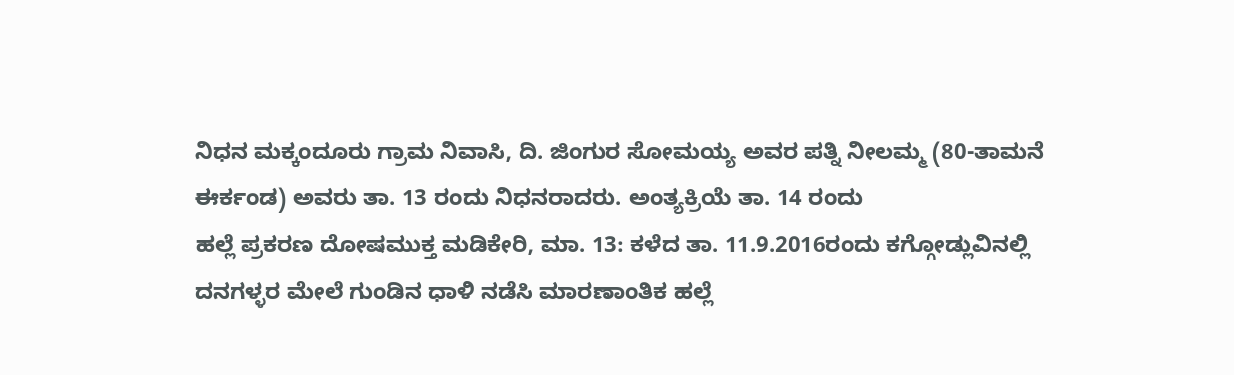ನಿಧನ ಮಕ್ಕಂದೂರು ಗ್ರಾಮ ನಿವಾಸಿ, ದಿ. ಜಿಂಗುರ ಸೋಮಯ್ಯ ಅವರ ಪತ್ನಿ ನೀಲಮ್ಮ (80-ತಾಮನೆ ಈರ್ಕಂಡ) ಅವರು ತಾ. 13 ರಂದು ನಿಧನರಾದರು. ಅಂತ್ಯಕ್ರಿಯೆ ತಾ. 14 ರಂದು
ಹಲ್ಲೆ ಪ್ರಕರಣ ದೋಷಮುಕ್ತ ಮಡಿಕೇರಿ, ಮಾ. 13: ಕಳೆದ ತಾ. 11.9.2016ರಂದು ಕಗ್ಗೋಡ್ಲುವಿನಲ್ಲಿ ದನಗಳ್ಳರ ಮೇಲೆ ಗುಂಡಿನ ಧಾಳಿ ನಡೆಸಿ ಮಾರಣಾಂತಿಕ ಹಲ್ಲೆ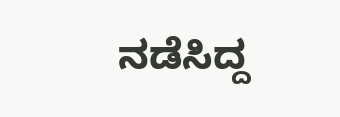ನಡೆಸಿದ್ದ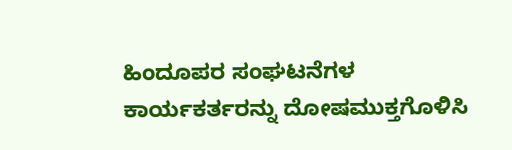ಹಿಂದೂಪರ ಸಂಘಟನೆಗಳ ಕಾರ್ಯಕರ್ತರನ್ನು ದೋಷಮುಕ್ತಗೊಳಿಸಿ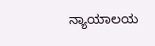ನ್ಯಾಯಾಲಯ